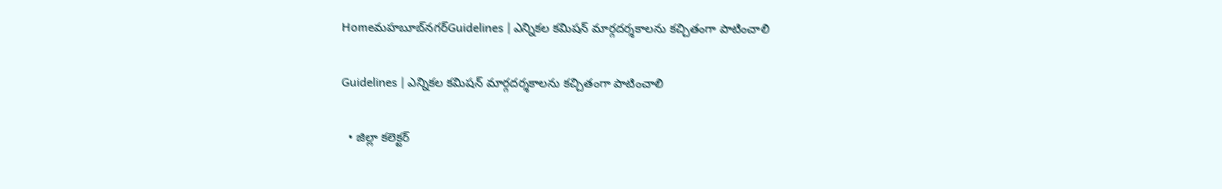Homeమహబూబ్‌నగర్‌Guidelines | ఎన్నికల కమిషన్ మార్గదర్శకాలను కచ్చితంగా పాటించాలి

Guidelines | ఎన్నికల కమిషన్ మార్గదర్శకాలను కచ్చితంగా పాటించాలి

  • జిల్లా కలెక్టర్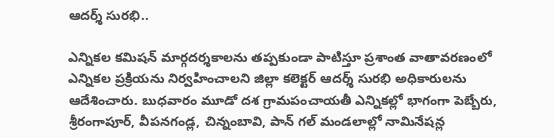ఆదర్శ్ సురభి..

ఎన్నికల కమిషన్ మార్గదర్శకాలను తప్పకుండా పాటిస్తూ ప్రశాంత వాతావరణంలో ఎన్నికల ప్రక్రియను నిర్వహించాలని జిల్లా కలెక్టర్ ఆదర్శ్ సురభి అధికారులను ఆదేశించారు. బుధవారం మూడో దశ గ్రామపంచాయతీ ఎన్నికల్లో భాగంగా పెబ్బేరు, శ్రీరంగాపూర్, వీపనగండ్ల, చిన్నంబావి, పాన్ గల్ మండలాల్లో నామినేషన్ల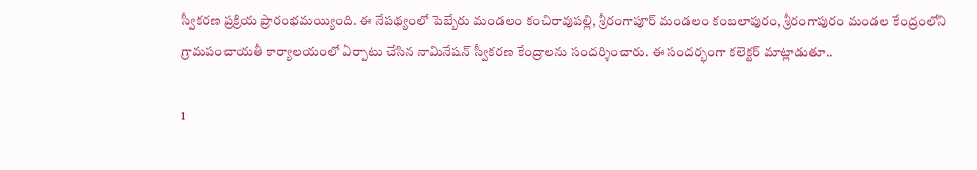స్వీకరణ ప్రక్రియ ప్రారంభమయ్యింది. ఈ నేపథ్యంలో పెబ్బేరు మండలం కంచిరావుపల్లి, శ్రీరంగాపూర్ మండలం కంబలాపురం, శ్రీరంగాపురం మండల కేంద్రంలోని గ్రామపంచాయతీ కార్యాలయంలో ఏర్పాటు చేసిన నామినేషన్ స్వీకరణ కేంద్రాలను సందర్శించారు. ఈ సందర్భంగా కలెక్టర్ మాట్లాడుతూ..

1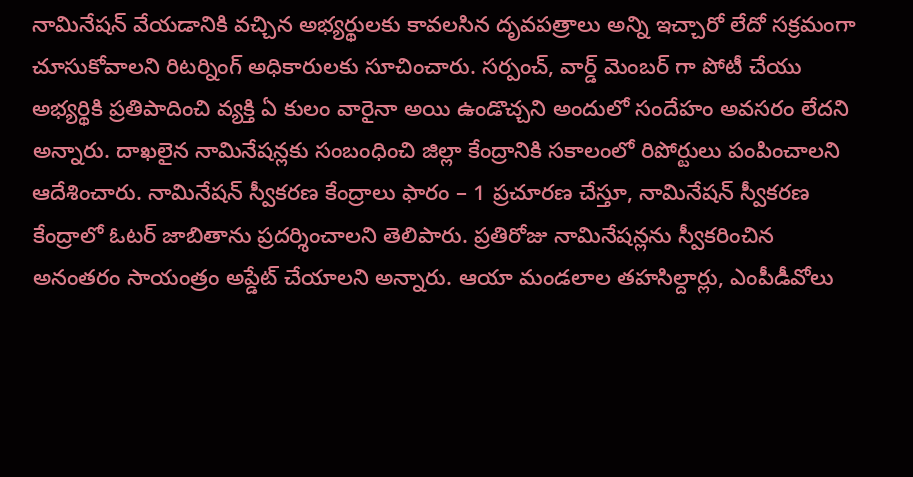నామినేషన్ వేయడానికి వచ్చిన అభ్యర్థులకు కావలసిన దృవపత్రాలు అన్ని ఇచ్చారో లేదో సక్రమంగా చూసుకోవాలని రిటర్నింగ్ అధికారులకు సూచించారు. సర్పంచ్, వార్డ్ మెంబర్ గా పోటీ చేయు అభ్యర్థికి ప్రతిపాదించి వ్యక్తి ఏ కులం వారైనా అయి ఉండొచ్చని అందులో సందేహం అవసరం లేదని అన్నారు. దాఖలైన నామినేషన్లకు సంబంధించి జిల్లా కేంద్రానికి సకాలంలో రిపోర్టులు పంపించాలని ఆదేశించారు. నామినేషన్ స్వీకరణ కేంద్రాలు ఫారం – 1 ప్రచూరణ చేస్తూ, నామినేషన్ స్వీకరణ కేంద్రాలో ఓటర్ జాబితాను ప్రదర్శించాలని తెలిపారు. ప్రతిరోజు నామినేషన్లను స్వీకరించిన అనంతరం సాయంత్రం అప్డేట్ చేయాలని అన్నారు. ఆయా మండలాల తహసిల్దార్లు, ఎంపీడీవోలు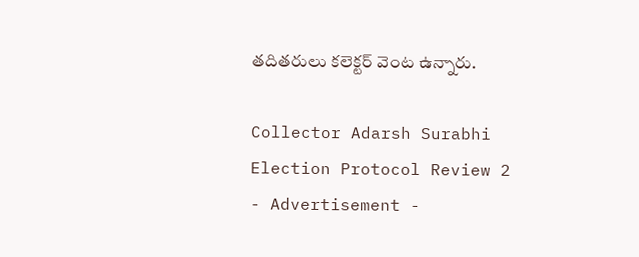తదితరులు కలెక్టర్ వెంట ఉన్నారు.

Collector Adarsh Surabhi Election Protocol Review 2
- Advertisement -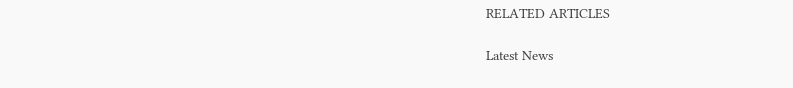RELATED ARTICLES

Latest News